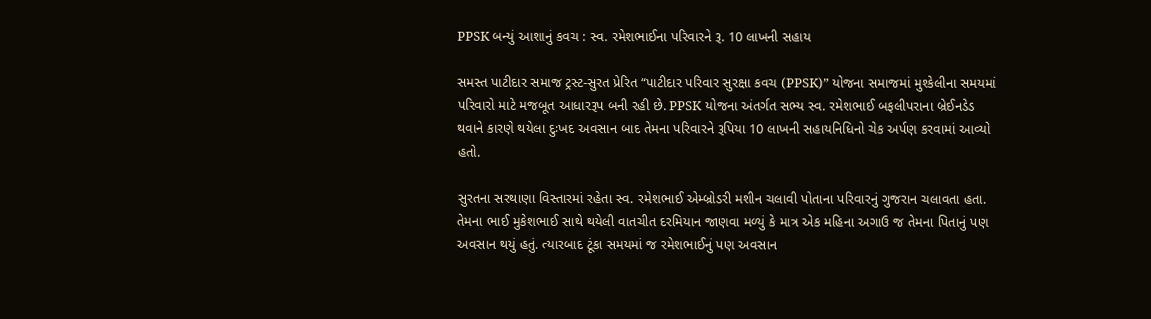PPSK બન્યું આશાનું કવચ : સ્વ. રમેશભાઈના પરિવારને રૂ. 10 લાખની સહાય

સમસ્ત પાટીદાર સમાજ ટ્રસ્ટ-સુરત પ્રેરિત “પાટીદાર પરિવાર સુરક્ષા કવચ (PPSK)” યોજના સમાજમાં મુશ્કેલીના સમયમાં પરિવારો માટે મજબૂત આધારરૂપ બની રહી છે. PPSK યોજના અંતર્ગત સભ્ય સ્વ. રમેશભાઈ બફલીપરાના બ્રેઈનડેડ થવાને કારણે થયેલા દુઃખદ અવસાન બાદ તેમના પરિવારને રૂપિયા 10 લાખની સહાયનિધિનો ચેક અર્પણ કરવામાં આવ્યો હતો.

સુરતના સરથાણા વિસ્તારમાં રહેતા સ્વ. રમેશભાઈ એમ્બ્રોડરી મશીન ચલાવી પોતાના પરિવારનું ગુજરાન ચલાવતા હતા. તેમના ભાઈ મુકેશભાઈ સાથે થયેલી વાતચીત દરમિયાન જાણવા મળ્યું કે માત્ર એક મહિના અગાઉ જ તેમના પિતાનું પણ અવસાન થયું હતું. ત્યારબાદ ટૂંકા સમયમાં જ રમેશભાઈનું પણ અવસાન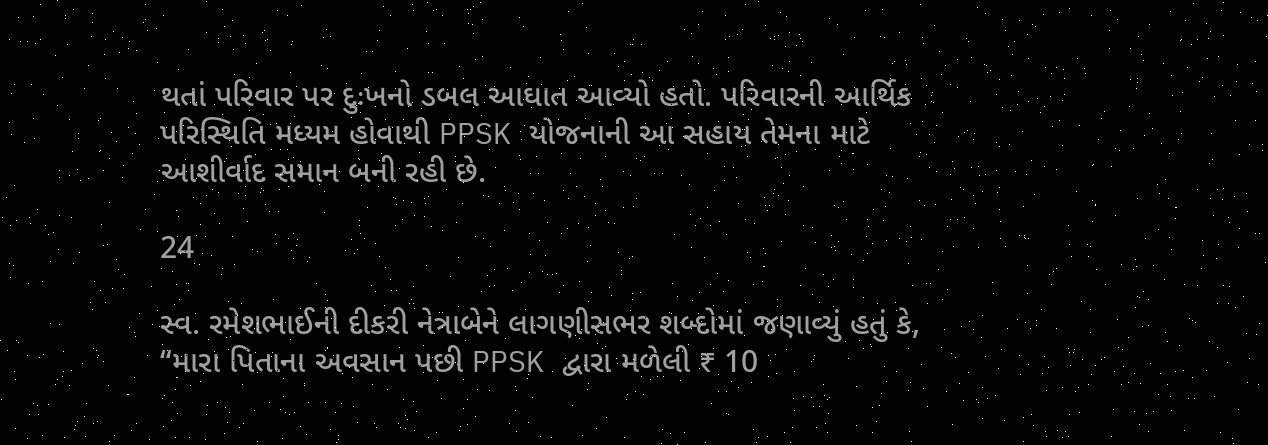થતાં પરિવાર પર દુઃખનો ડબલ આઘાત આવ્યો હતો. પરિવારની આર્થિક પરિસ્થિતિ મધ્યમ હોવાથી PPSK યોજનાની આ સહાય તેમના માટે આશીર્વાદ સમાન બની રહી છે.

24

સ્વ. રમેશભાઈની દીકરી નેત્રાબેને લાગણીસભર શબ્દોમાં જણાવ્યું હતું કે, “મારા પિતાના અવસાન પછી PPSK દ્વારા મળેલી ₹ 10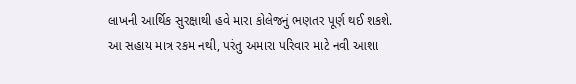લાખની આર્થિક સુરક્ષાથી હવે મારા કોલેજનું ભણતર પૂર્ણ થઈ શકશે. આ સહાય માત્ર રકમ નથી, પરંતુ અમારા પરિવાર માટે નવી આશા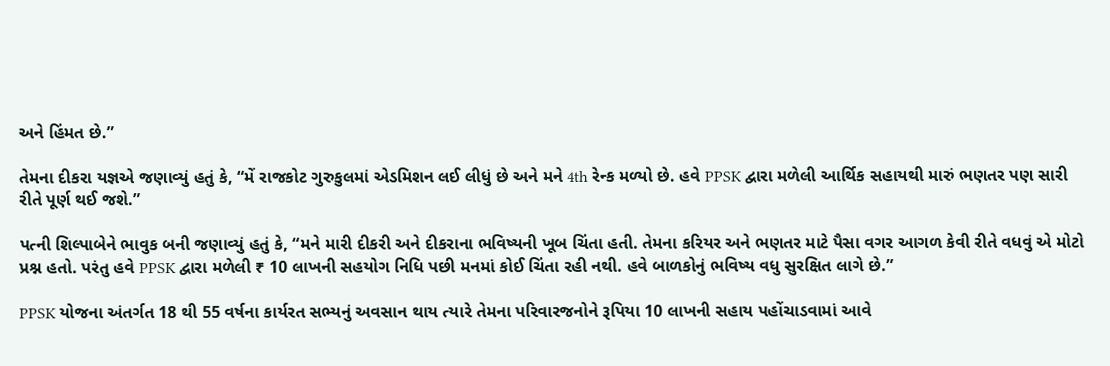અને હિંમત છે.”

તેમના દીકરા યજ્ઞએ જણાવ્યું હતું કે, “મેં રાજકોટ ગુરુકુલમાં એડમિશન લઈ લીધું છે અને મને 4th રેન્ક મળ્યો છે. હવે PPSK દ્વારા મળેલી આર્થિક સહાયથી મારું ભણતર પણ સારી રીતે પૂર્ણ થઈ જશે.”

પત્ની શિલ્પાબેને ભાવુક બની જણાવ્યું હતું કે, “મને મારી દીકરી અને દીકરાના ભવિષ્યની ખૂબ ચિંતા હતી. તેમના કરિયર અને ભણતર માટે પૈસા વગર આગળ કેવી રીતે વધવું એ મોટો પ્રશ્ન હતો. પરંતુ હવે PPSK દ્વારા મળેલી ₹ 10 લાખની સહયોગ નિધિ પછી મનમાં કોઈ ચિંતા રહી નથી. હવે બાળકોનું ભવિષ્ય વધુ સુરક્ષિત લાગે છે.”

PPSK યોજના અંતર્ગત 18 થી 55 વર્ષના કાર્યરત સભ્યનું અવસાન થાય ત્યારે તેમના પરિવારજનોને રૂપિયા 10 લાખની સહાય પહોંચાડવામાં આવે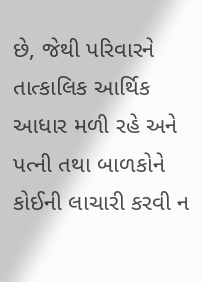છે, જેથી પરિવારને તાત્કાલિક આર્થિક આધાર મળી રહે અને પત્ની તથા બાળકોને કોઈની લાચારી કરવી ન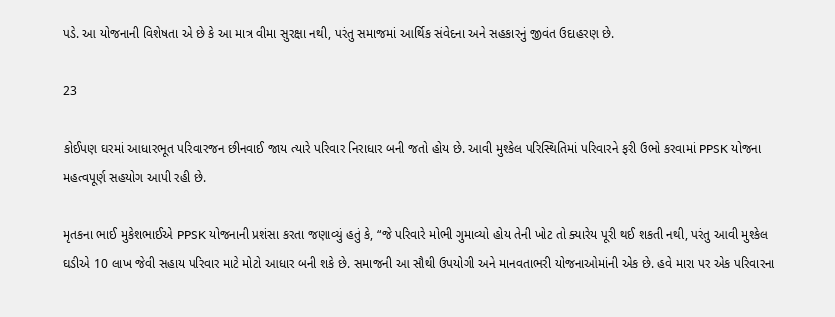પડે. આ યોજનાની વિશેષતા એ છે કે આ માત્ર વીમા સુરક્ષા નથી, પરંતુ સમાજમાં આર્થિક સંવેદના અને સહકારનું જીવંત ઉદાહરણ છે.

23

કોઈપણ ઘરમાં આધારભૂત પરિવારજન છીનવાઈ જાય ત્યારે પરિવાર નિરાધાર બની જતો હોય છે. આવી મુશ્કેલ પરિસ્થિતિમાં પરિવારને ફરી ઉભો કરવામાં PPSK યોજના મહત્વપૂર્ણ સહયોગ આપી રહી છે.

મૃતકના ભાઈ મુકેશભાઈએ PPSK યોજનાની પ્રશંસા કરતા જણાવ્યું હતું કે, “જે પરિવારે મોભી ગુમાવ્યો હોય તેની ખોટ તો ક્યારેય પૂરી થઈ શકતી નથી, પરંતુ આવી મુશ્કેલ ઘડીએ 10 લાખ જેવી સહાય પરિવાર માટે મોટો આધાર બની શકે છે. સમાજની આ સૌથી ઉપયોગી અને માનવતાભરી યોજનાઓમાંની એક છે. હવે મારા પર એક પરિવારના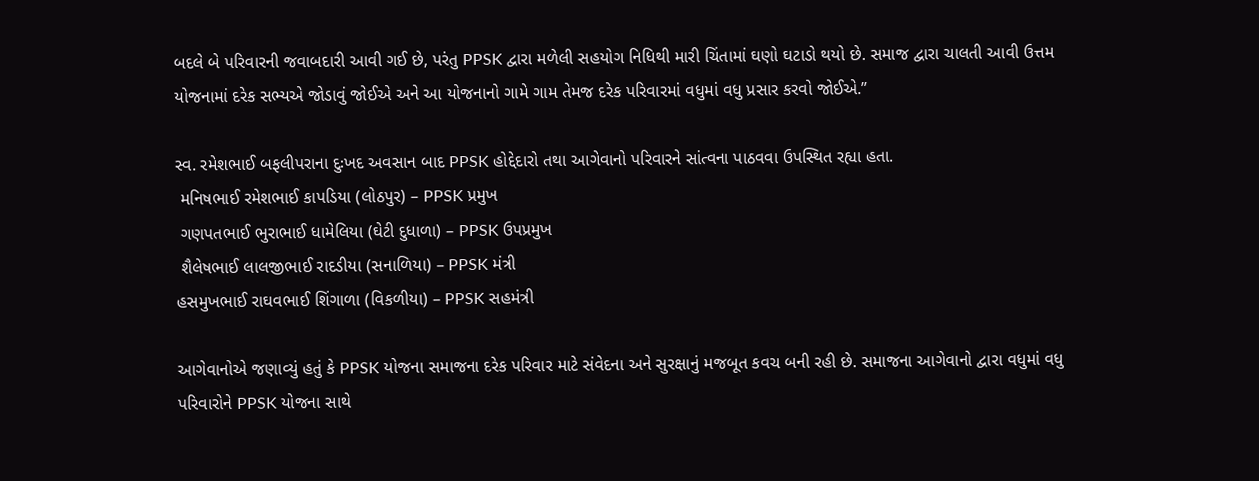બદલે બે પરિવારની જવાબદારી આવી ગઈ છે, પરંતુ PPSK દ્વારા મળેલી સહયોગ નિધિથી મારી ચિંતામાં ઘણો ઘટાડો થયો છે. સમાજ દ્વારા ચાલતી આવી ઉત્તમ યોજનામાં દરેક સભ્યએ જોડાવું જોઈએ અને આ યોજનાનો ગામે ગામ તેમજ દરેક પરિવારમાં વધુમાં વધુ પ્રસાર કરવો જોઈએ.”

સ્વ. રમેશભાઈ બફલીપરાના દુઃખદ અવસાન બાદ PPSK હોદ્દેદારો તથા આગેવાનો પરિવારને સાંત્વના પાઠવવા ઉપસ્થિત રહ્યા હતા.
 મનિષભાઈ રમેશભાઈ કાપડિયા (લોઠપુર) – PPSK પ્રમુખ
 ગણપતભાઈ ભુરાભાઈ ધામેલિયા (ઘેટી દુધાળા) – PPSK ઉપપ્રમુખ
 શૈલેષભાઈ લાલજીભાઈ રાદડીયા (સનાળિયા) – PPSK મંત્રી
હસમુખભાઈ રાઘવભાઈ શિંગાળા (વિકળીયા) – PPSK સહમંત્રી

આગેવાનોએ જણાવ્યું હતું કે PPSK યોજના સમાજના દરેક પરિવાર માટે સંવેદના અને સુરક્ષાનું મજબૂત કવચ બની રહી છે. સમાજના આગેવાનો દ્વારા વધુમાં વધુ પરિવારોને PPSK યોજના સાથે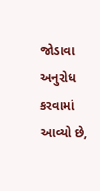જોડાવા અનુરોધ કરવામાં આવ્યો છે,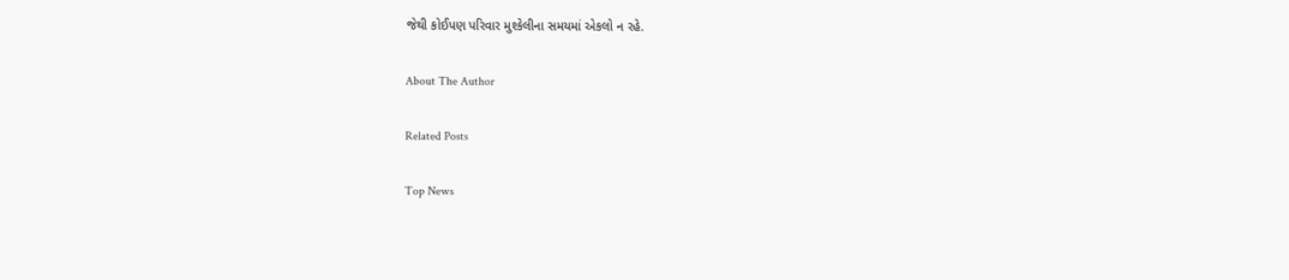જેથી કોઈપણ પરિવાર મુશ્કેલીના સમયમાં એકલો ન રહે.

About The Author

Related Posts

Top News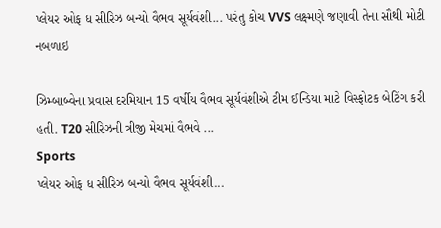પ્લેયર ઓફ ધ સીરિઝ બન્યો વૈભવ સૂર્યવંશી... પરંતુ કોચ VVS લક્ષ્મણે જણાવી તેના સૌથી મોટી નબળાઇ

ઝિમ્બાબ્વેના પ્રવાસ દરમિયાન 15 વર્ષીય વૈભવ સૂર્યવંશીએ ટીમ ઈન્ડિયા માટે વિસ્ફોટક બેટિંગ કરી હતી. T20 સીરિઝની ત્રીજી મેચમાં વૈભવે ...
Sports
પ્લેયર ઓફ ધ સીરિઝ બન્યો વૈભવ સૂર્યવંશી...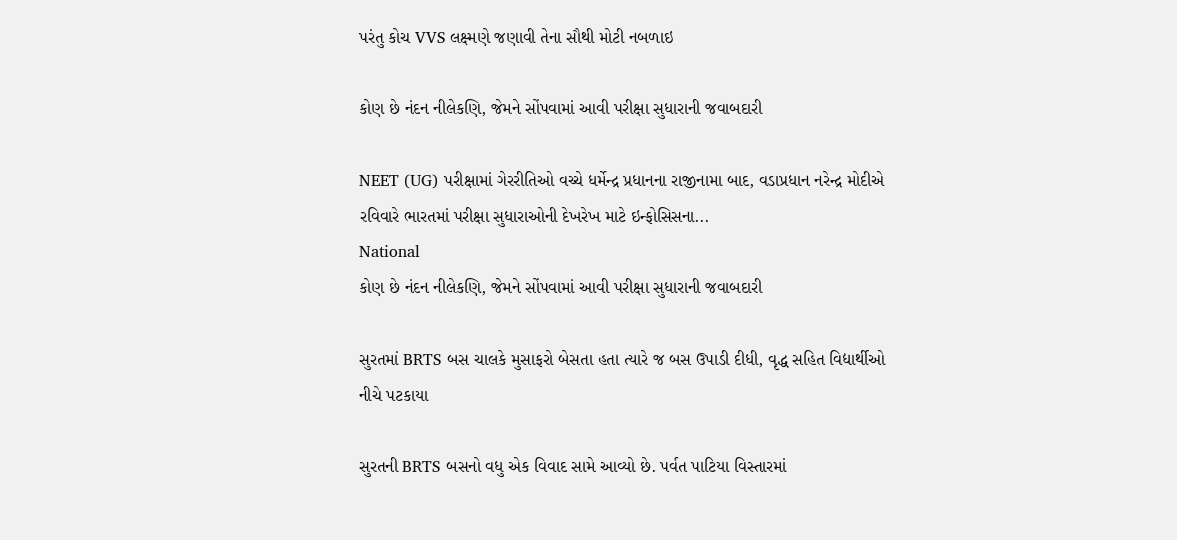પરંતુ કોચ VVS લક્ષ્મણે જણાવી તેના સૌથી મોટી નબળાઇ

કોણ છે નંદન નીલેકણિ, જેમને સોંપવામાં આવી પરીક્ષા સુધારાની જવાબદારી

NEET (UG) પરીક્ષામાં ગેરરીતિઓ વચ્ચે ધર્મેન્દ્ર પ્રધાનના રાજીનામા બાદ, વડાપ્રધાન નરેન્દ્ર મોદીએ રવિવારે ભારતમાં પરીક્ષા સુધારાઓની દેખરેખ માટે ઇન્ફોસિસના...
National
કોણ છે નંદન નીલેકણિ, જેમને સોંપવામાં આવી પરીક્ષા સુધારાની જવાબદારી

સુરતમાં BRTS બસ ચાલકે મુસાફરો બેસતા હતા ત્યારે જ બસ ઉપાડી દીધી, વૃદ્ધ સહિત વિદ્યાર્થીઓ નીચે પટકાયા

સુરતની BRTS બસનો વધુ એક વિવાદ સામે આવ્યો છે. પર્વત પાટિયા વિસ્તારમાં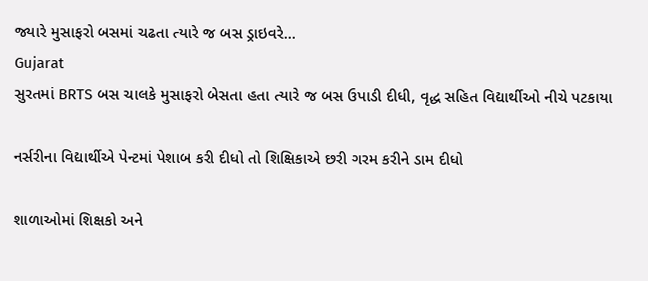જ્યારે મુસાફરો બસમાં ચઢતા ત્યારે જ બસ ડ્રાઇવરે...
Gujarat
સુરતમાં BRTS બસ ચાલકે મુસાફરો બેસતા હતા ત્યારે જ બસ ઉપાડી દીધી, વૃદ્ધ સહિત વિદ્યાર્થીઓ નીચે પટકાયા

નર્સરીના વિદ્યાર્થીએ પેન્ટમાં પેશાબ કરી દીધો તો શિક્ષિકાએ છરી ગરમ કરીને ડામ દીધો

શાળાઓમાં શિક્ષકો અને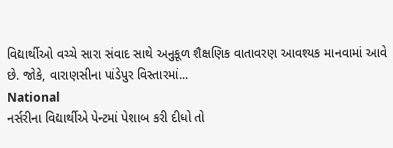વિદ્યાર્થીઓ વચ્ચે સારા સંવાદ સાથે અનુકૂળ શૈક્ષણિક વાતાવરણ આવશ્યક માનવામાં આવે છે. જોકે, વારાણસીના પાંડેપુર વિસ્તારમાં...
National
નર્સરીના વિદ્યાર્થીએ પેન્ટમાં પેશાબ કરી દીધો તો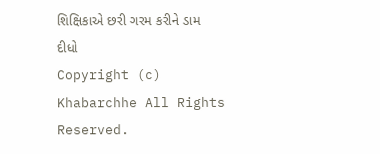શિક્ષિકાએ છરી ગરમ કરીને ડામ દીધો
Copyright (c) Khabarchhe All Rights Reserved.